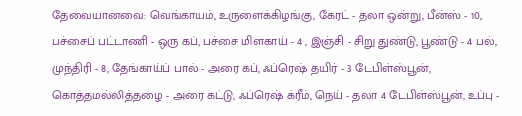தேவையானவை: வெங்காயம், உருளைக்கிழங்கு, கேரட் - தலா ஒன்று, பீன்ஸ் - 10, பச்சைப் பட்டாணி - ஒரு கப், பச்சை மிளகாய் - 4 , இஞ்சி - சிறு துண்டு, பூண்டு - 4 பல், முந்திரி - 8, தேங்காய்ப் பால் - அரை கப், ஃப்ரெஷ் தயிர் - 3 டேபிள்ஸ்பூன், கொத்தமல்லித்தழை - அரை கட்டு, ஃப்ரெஷ் க்ரீம், நெய் - தலா 4 டேபிள்ஸ்பூன், உப்பு -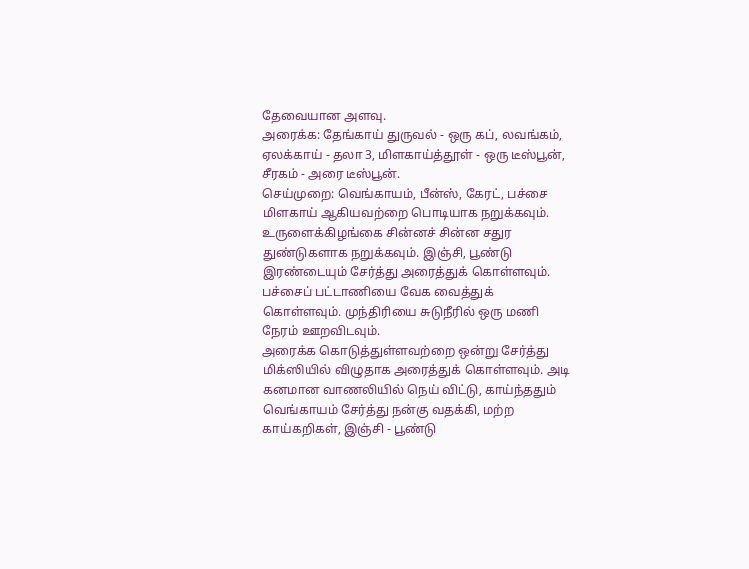தேவையான அளவு.
அரைக்க: தேங்காய் துருவல் - ஒரு கப், லவங்கம், ஏலக்காய் - தலா 3, மிளகாய்த்தூள் - ஒரு டீஸ்பூன், சீரகம் - அரை டீஸ்பூன்.
செய்முறை: வெங்காயம், பீன்ஸ், கேரட், பச்சை மிளகாய் ஆகியவற்றை பொடியாக நறுக்கவும். உருளைக்கிழங்கை சின்னச் சின்ன சதுர துண்டுகளாக நறுக்கவும். இஞ்சி, பூண்டு இரண்டையும் சேர்த்து அரைத்துக் கொள்ளவும். பச்சைப் பட்டாணியை வேக வைத்துக் கொள்ளவும். முந்திரியை சுடுநீரில் ஒரு மணி நேரம் ஊறவிடவும்.
அரைக்க கொடுத்துள்ளவற்றை ஒன்று சேர்த்து மிக்ஸியில் விழுதாக அரைத்துக் கொள்ளவும். அடி கனமான வாணலியில் நெய் விட்டு, காய்ந்ததும் வெங்காயம் சேர்த்து நன்கு வதக்கி, மற்ற காய்கறிகள், இஞ்சி - பூண்டு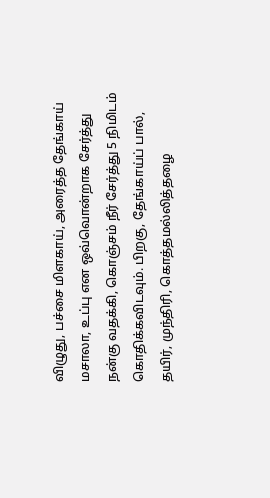விழுது, பச்சை மிளகாய், அரைத்த தேங்காய் மசாலா, உப்பு என ஒவ்வொன்றாக சேர்த்து நன்கு வதக்கி, கொஞ்சம் நீர் சேர்த்து 5 நிமிடம் கொதிக்கவிடவும். பிறகு, தேங்காய்ப் பால், தயிர், முந்திரி, கொத்தமல்லித்தழை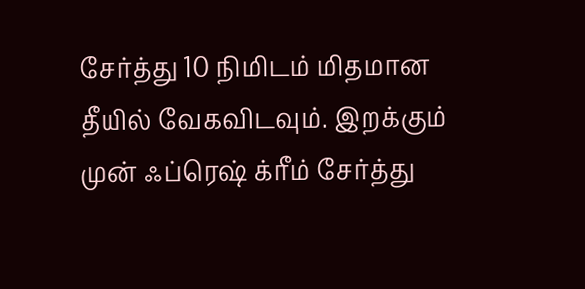சேர்த்து 10 நிமிடம் மிதமான தீயில் வேகவிடவும். இறக்கும் முன் ஃப்ரெஷ் க்ரீம் சேர்த்து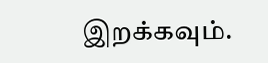இறக்கவும்.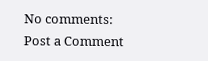No comments:
Post a Comment